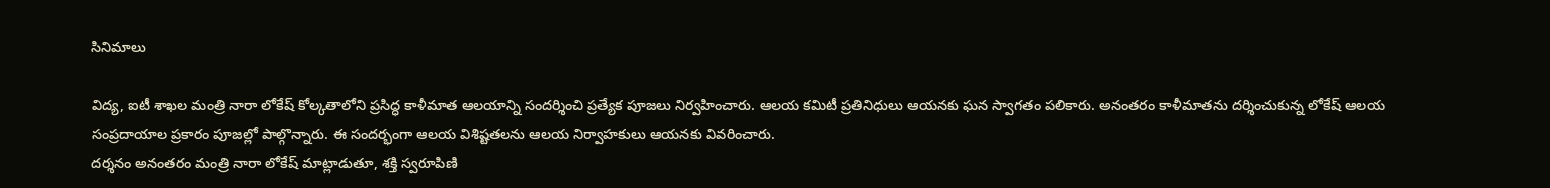సినిమాలు

విద్య, ఐటీ శాఖల మంత్రి నారా లోకేష్ కోల్కతాలోని ప్రసిద్ధ కాళీమాత ఆలయాన్ని సందర్శించి ప్రత్యేక పూజలు నిర్వహించారు. ఆలయ కమిటీ ప్రతినిధులు ఆయనకు ఘన స్వాగతం పలికారు. అనంతరం కాళీమాతను దర్శించుకున్న లోకేష్ ఆలయ సంప్రదాయాల ప్రకారం పూజల్లో పాల్గొన్నారు. ఈ సందర్భంగా ఆలయ విశిష్టతలను ఆలయ నిర్వాహకులు ఆయనకు వివరించారు.
దర్శనం అనంతరం మంత్రి నారా లోకేష్ మాట్లాడుతూ, శక్తి స్వరూపిణి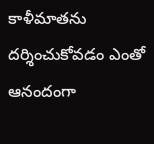కాళీమాతను దర్శించుకోవడం ఎంతో ఆనందంగా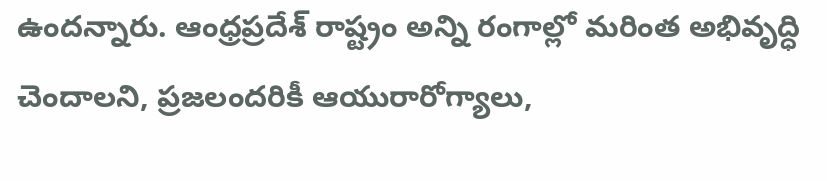ఉందన్నారు. ఆంధ్రప్రదేశ్ రాష్ట్రం అన్ని రంగాల్లో మరింత అభివృద్ధి చెందాలని, ప్రజలందరికీ ఆయురారోగ్యాలు,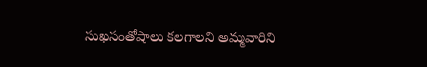సుఖసంతోషాలు కలగాలని అమ్మవారిని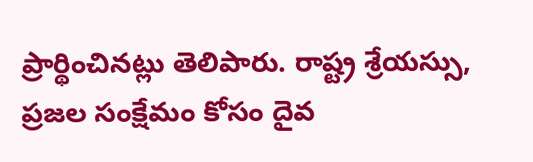ప్రార్థించినట్లు తెలిపారు. రాష్ట్ర శ్రేయస్సు, ప్రజల సంక్షేమం కోసం దైవ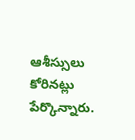ఆశీస్సులు కోరినట్లు పేర్కొన్నారు.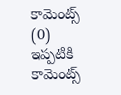కామెంట్స్ (0)
ఇప్పటికి కామెంట్స్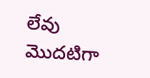లేవు
మొదటిగా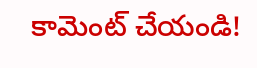కామెంట్ చేయండి!